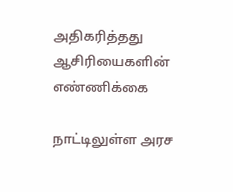அதிகரித்தது ஆசிரியைகளின் எண்ணிக்கை

நாட்டிலுள்ள அரச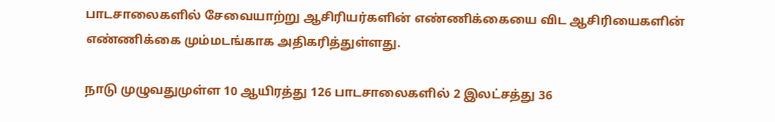பாடசாலைகளில் சேவையாற்று ஆசிரியர்களின் எண்ணிக்கையை விட ஆசிரியைகளின் எண்ணிக்கை மும்மடங்காக அதிகரித்துள்ளது.

நாடு முழுவதுமுள்ள 10 ஆயிரத்து 126 பாடசாலைகளில் 2 இலட்சத்து 36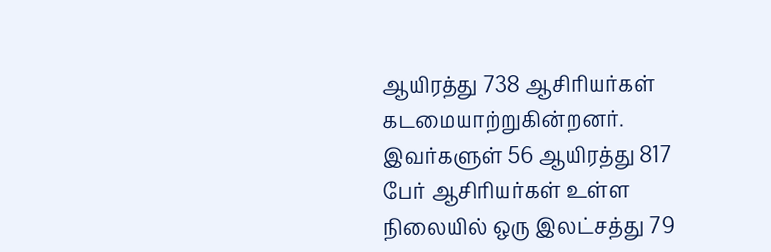ஆயிரத்து 738 ஆசிரியர்கள் கடமையாற்றுகின்றனர். இவர்களுள் 56 ஆயிரத்து 817 பேர் ஆசிரியர்கள் உள்ள நிலையில் ஒரு இலட்சத்து 79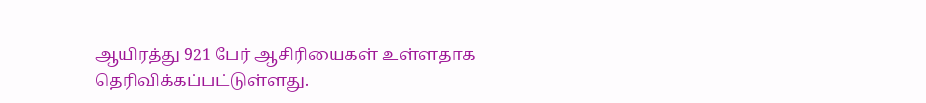ஆயிரத்து 921 பேர் ஆசிரியைகள் உள்ளதாக தெரிவிக்கப்பட்டுள்ளது.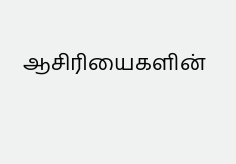ஆசிரியைகளின்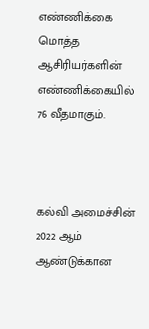எண்ணிக்கை மொத்த ஆசிரியர்களின் எண்ணிக்கையில் 76 வீதமாகும்.



கல்வி அமைச்சின் 2022 ஆம் ஆண்டுக்கான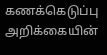கணக்கெடுப்பு அறிக்கையின்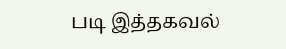படி இத்தகவல்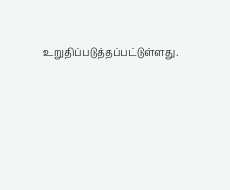உறுதிப்படுத்தப்பட்டுள்ளது.